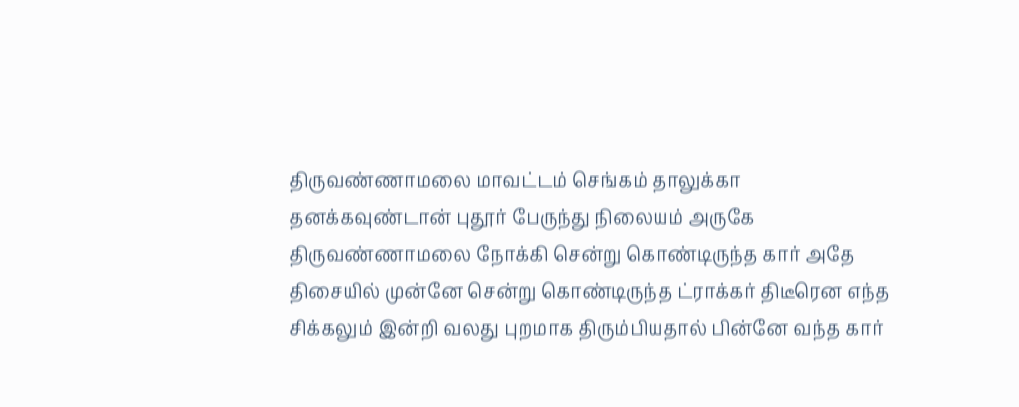திருவண்ணாமலை மாவட்டம் செங்கம் தாலுக்கா தனக்கவுண்டான் புதூர் பேருந்து நிலையம் அருகே திருவண்ணாமலை நோக்கி சென்று கொண்டிருந்த கார் அதே திசையில் முன்னே சென்று கொண்டிருந்த ட்ராக்கர் திடீரென எந்த சிக்கலும் இன்றி வலது புறமாக திரும்பியதால் பின்னே வந்த கார்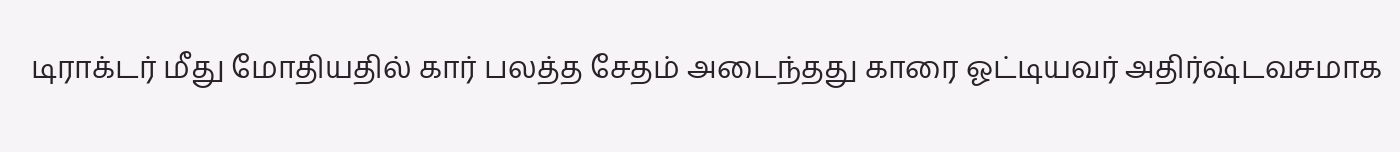டிராக்டர் மீது மோதியதில் கார் பலத்த சேதம் அடைந்தது காரை ஓட்டியவர் அதிர்ஷ்டவசமாக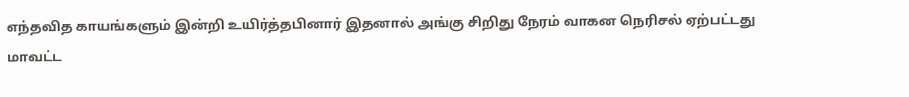எந்தவித காயங்களும் இன்றி உயிர்த்தபினார் இதனால் அங்கு சிறிது நேரம் வாகன நெரிசல் ஏற்பட்டது
மாவட்ட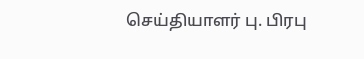செய்தியாளர் பு. பிரபு